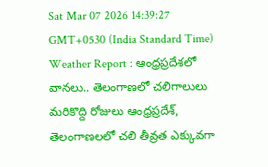Sat Mar 07 2026 14:39:27 GMT+0530 (India Standard Time)
Weather Report : ఆంధ్రప్రదేశలో వానలు.. తెలంగాణలో చలిగాలులు
మరికొద్ది రోజులు ఆంధ్రప్రదేశ్, తెలంగాణలలో చలి తీవ్రత ఎక్కువగా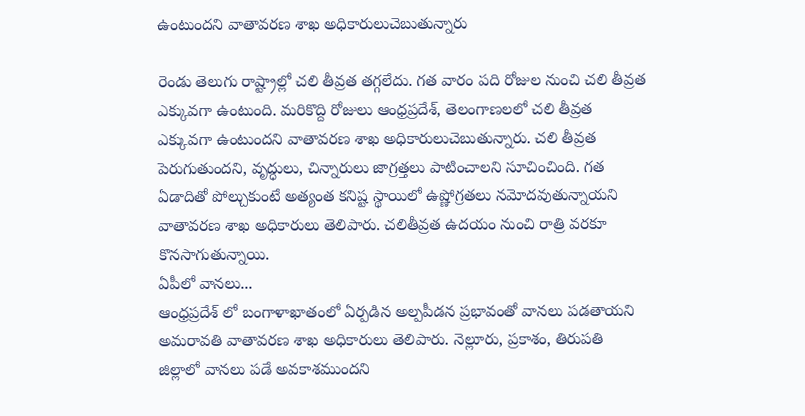ఉంటుందని వాతావరణ శాఖ అధికారులుచెబుతున్నారు

రెండు తెలుగు రాష్ట్రాల్లో చలి తీవ్రత తగ్గలేదు. గత వారం పది రోజుల నుంచి చలి తీవ్రత ఎక్కువగా ఉంటుంది. మరికొద్ది రోజులు ఆంధ్రప్రదేశ్, తెలంగాణలలో చలి తీవ్రత ఎక్కువగా ఉంటుందని వాతావరణ శాఖ అధికారులుచెబుతున్నారు. చలి తీవ్రత పెరుగుతుందని, వృద్ధులు, చిన్నారులు జాగ్రత్తలు పాటించాలని సూచించింది. గత ఏడాదితో పోల్చుకుంటే అత్యంత కనిష్ట స్థాయిలో ఉష్ణోగ్రతలు నమోదవుతున్నాయని వాతావరణ శాఖ అధికారులు తెలిపారు. చలితీవ్రత ఉదయం నుంచి రాత్రి వరకూ కొనసాగుతున్నాయి.
ఏపీలో వానలు...
ఆంధ్రప్రదేశ్ లో బంగాళాఖాతంలో ఏర్పడిన అల్పపీడన ప్రభావంతో వానలు పడతాయని అమరావతి వాతావరణ శాఖ అధికారులు తెలిపారు. నెల్లూరు, ప్రకాశం, తిరుపతి జిల్లాలో వానలు పడే అవకాశముందని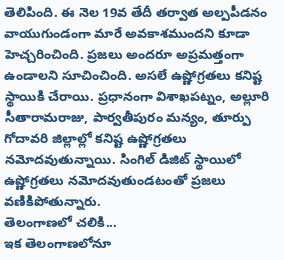తెలిపింది. ఈ నెల 19వ తేదీ తర్వాత అల్పపీడనం వాయుగుండంగా మారే అవకాశముందని కూడా హెచ్చరించింది. ప్రజలు అందరూ అప్రమత్తంగా ఉండాలని సూచించింది. అసలే ఉష్ణోగ్రతలు కనిష్ట స్థాయికి చేరాయి. ప్రధానంగా విశాఖపట్నం, అల్లూరి సీతారామరాజు, పార్వతీపురం మన్యం, తూర్పు గోదావరి జిల్లాల్లో కనిష్ట ఉష్ణోగ్రతలు నమోదవుతున్నాయి. సింగిల్ డిజిట్ స్థాయిలో ఉష్ణోగ్రతలు నమోదవుతుండటంతో ప్రజలు వణికిపోతున్నారు.
తెలంగాణలో చలికి...
ఇక తెలంగాణలోనూ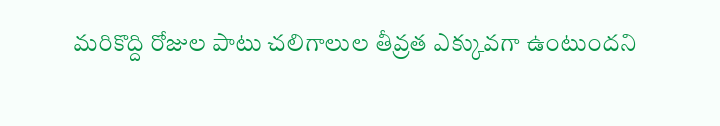మరికొద్ది రోజుల పాటు చలిగాలుల తీవ్రత ఎక్కువగా ఉంటుందని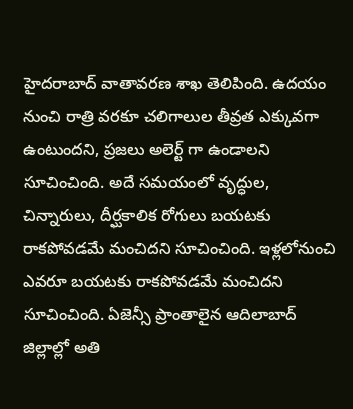హైదరాబాద్ వాతావరణ శాఖ తెలిపింది. ఉదయం నుంచి రాత్రి వరకూ చలిగాలుల తీవ్రత ఎక్కువగా ఉంటుందని, ప్రజలు అలెర్ట్ గా ఉండాలని సూచించింది. అదే సమయంలో వృద్ధుల, చిన్నారులు, దీర్ఘకాలిక రోగులు బయటకు రాకపోవడమే మంచిదని సూచించింది. ఇళ్లలోనుంచి ఎవరూ బయటకు రాకపోవడమే మంచిదని సూచించింది. ఏజెన్సీ ప్రాంతాలైన ఆదిలాబాద్ జిల్లాల్లో అతి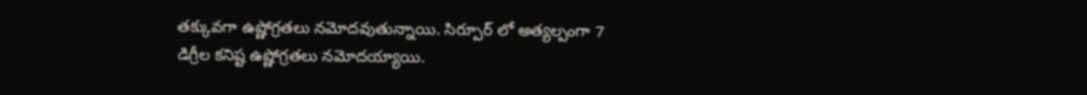తక్కువగా ఉష్ణోగ్రతలు నమోదవుతున్నాయి. సిర్పూర్ లో అత్యల్పంగా 7 డిగ్రీల కనిష్ట ఉష్ణోగ్రతలు నమోదయ్యాయి.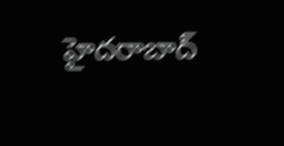హైదరాబాద్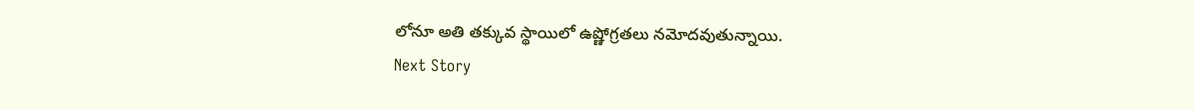లోనూ అతి తక్కువ స్థాయిలో ఉష్ణోగ్రతలు నమోదవుతున్నాయి.
Next Story